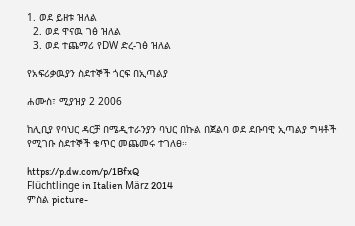1. ወደ ይዘቱ ዝለል
  2. ወደ ዋናዉ ገፅ ዝለል
  3. ወደ ተጨማሪ የDW ድረ-ገፅ ዝለል

የአፍሪቃዉያን ስደተኞች ጎርፍ በኢጣልያ

ሐሙስ፣ ሚያዝያ 2 2006

ከሊቢያ የባህር ዳርቻ በሜዲተራንያን ባህር በኩል በጀልባ ወደ ደቡባዊ ኢጣልያ ግዛቶች የሚገቡ ስደተኞች ቁጥር መጨመሩ ተገለፀ።

https://p.dw.com/p/1BfxQ
Flüchtlinge in Italien März 2014
ምስል picture-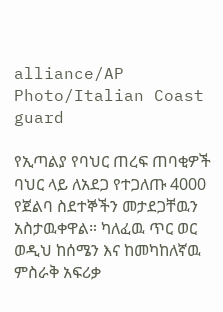alliance/AP Photo/Italian Coast guard

የኢጣልያ የባህር ጠረፍ ጠባቂዎች ባህር ላይ ለአደጋ የተጋለጡ 4000 የጀልባ ስደተኞችን መታደጋቸዉን አስታዉቀዋል። ካለፈዉ ጥር ወር ወዲህ ከሰሜን እና ከመካከለኛዉ ምስራቅ አፍሪቃ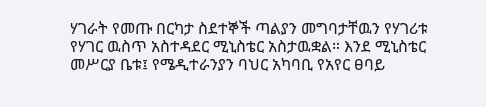ሃገራት የመጡ በርካታ ስደተኞች ጣልያን መግባታቸዉን የሃገሪቱ የሃገር ዉስጥ አስተዳደር ሚኒስቴር አስታዉቋል። እንደ ሚኒስቴር መሥርያ ቤቱ፤ የሜዲተራንያን ባህር አካባቢ የአየር ፀባይ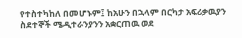የተስተካከለ በመሆኑም፤ ከአሁን በኋላም በርካታ አፍሪቃዉያን ስደተኞች ሜዲተራንያንን አቋርጠዉ ወደ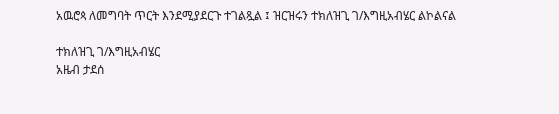አዉሮጳ ለመግባት ጥርት እንደሚያደርጉ ተገልጿል ፤ ዝርዝሩን ተክለዝጊ ገ/እግዚአብሄር ልኮልናል

ተክለዝጊ ገ/እግዚአብሄር
አዜብ ታደሰ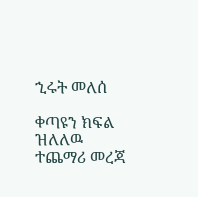ኂሩት መለሰ

ቀጣዩን ክፍል ዝለለዉ ተጨማሪ መረጃ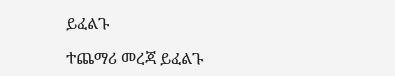ይፈልጉ

ተጨማሪ መረጃ ይፈልጉ